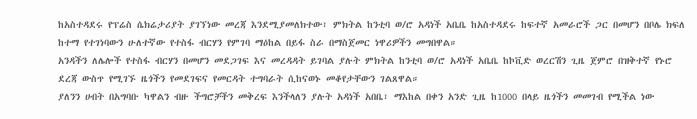ከአስተዳደሩ የፕሬስ ሴክሬታሪያት ያገኘነው መረጃ እንደሚያመለክተው፣ ምክትል ከንቲባ ወ/ሮ አዳነች አቤቤ ከአስተዳደሩ ከፍተኛ አመራሮች ጋር በመሆን በቦሌ ክፍለ ከተማ የተገነባውን ሁለተኛው የተስፋ ብርሃን የምገባ ማዕከል በይፋ ስራ በማስጀመር ነዋሪዎችን መግበዋል።
አንዳችን ለሌሎች የተስፋ ብርሃን በመሆን መደጋገፍ እና መረዳዳት ይገባል ያሉት ምክትል ከንቲባ ወ/ሮ አዳነች አቤቤ ከኮቪድ ወረርሽን ጊዜ ጀምሮ በዝቅተኛ የኑሮ ደረጃ ውስጥ የሚገኙ ዜጎችን የመደገፍና የመርዳት ተግባራት ሲከናወኑ መቆየታቸውን ገልጸዋል።
ያለንን ሀብት በአግባቡ ካዋልን ብዙ ችግሮቻችን መቅረፍ እንችላለን ያሉት አዳነች አበቤ፣ ማእከል በቀን አንድ ጊዜ ከ1000 በላይ ዜጎችን መመገብ የሚችል ነው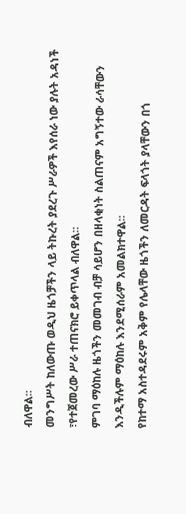ብለዋል።
መንግሥት ከለውጡ ወዲህ ዜጎቻችን ላይ ትኩረት ያደረጉ ሥራዎች እየሰራ ነው ያሉት አዳነች ፣የተጀመረው ሥራ ተጠናክሮ ይቀጥላል ብለዋል።
ምገባ ማዕከሉ ዜጎችን መመገብ ብቻ ሳይሆን በዘላቂነት ስልጠናም አግኝተው ራሳቸውን እንዲችሉም ማዕከሉ እንደሚሰራም አመልክተዋል።
የከተማ አስተዳደሩም አቅም የሌላቸው ዜጎችን ለመርዳት ፍላጎት ያላቸውን በጎ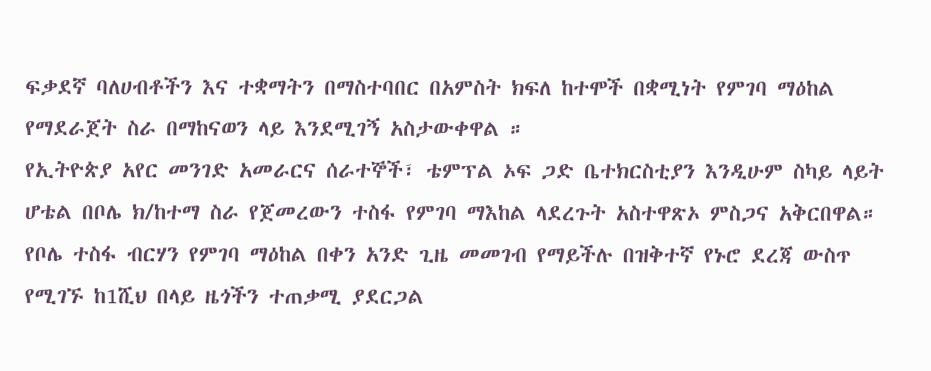ፍቃደኛ ባለሀብቶችን እና ተቋማትን በማስተባበር በአምስት ክፍለ ከተሞች በቋሚነት የምገባ ማዕከል የማደራጀት ስራ በማከናወን ላይ እንደሚገኝ አስታውቀዋል ።
የኢትዮጵያ አየር መንገድ አመራርና ሰራተኞች፣ ቴምፕል ኦፍ ጋድ ቤተክርስቲያን እንዲሁም ስካይ ላይት ሆቴል በቦሌ ክ/ከተማ ስራ የጀመረውን ተስፋ የምገባ ማእከል ላደረጉት አስተዋጽኦ ምስጋና አቅርበዋል።
የቦሌ ተስፋ ብርሃን የምገባ ማዕከል በቀን አንድ ጊዜ መመገብ የማይችሉ በዝቅተኛ የኑሮ ደረጃ ውስጥ የሚገኙ ከ1ሺህ በላይ ዜጎችን ተጠቃሚ ያደርጋል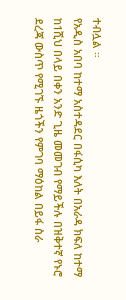ተብሏል ።
የአዲስ አበባ ከተማ አስተዳደር በፋሲካ እለት በአራዳ ክፍለ ከተማ ከ1ሺህ በላይ በቀን አንድ ጊዜ መመገብ የማይችሉ በዝቅተኛ የኑሮ ደረጃ ውስጥ የሚገኙ ዜጎችን የምገባ ማዕከል በይፋ ስራ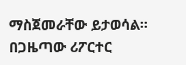ማስጀመራቸው ይታወሳል።
በጋዜጣው ሪፖርተር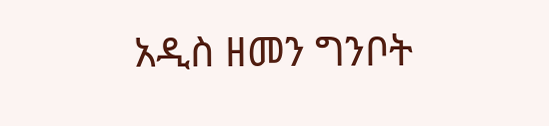አዲስ ዘመን ግንቦት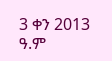3 ቀን 2013 ዓ.ም